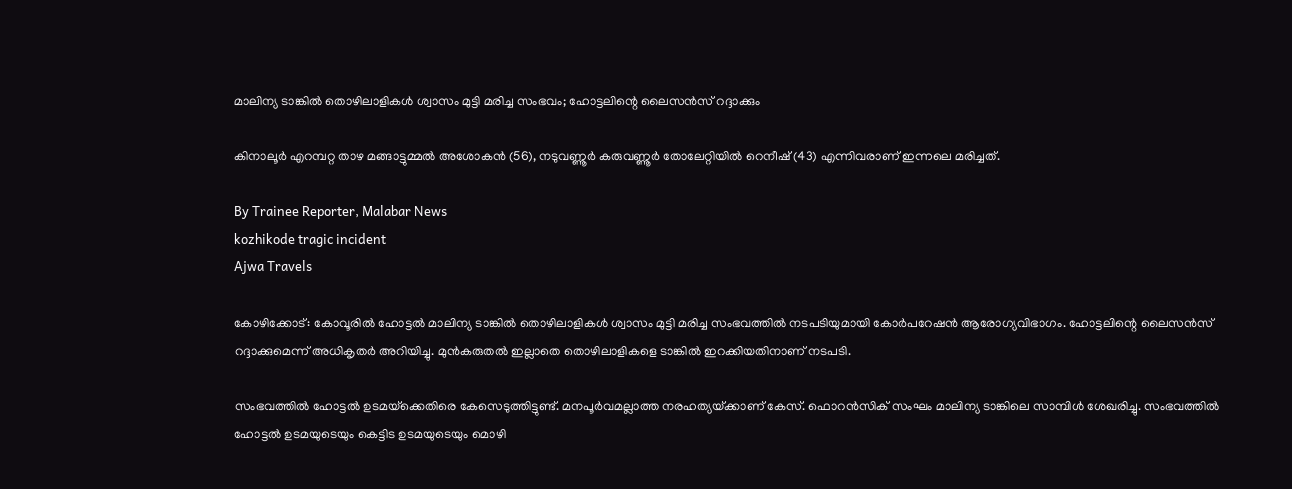മാലിന്യ ടാങ്കിൽ തൊഴിലാളികൾ ശ്വാസം മുട്ടി മരിച്ച സംഭവം; ഹോട്ടലിന്റെ ലൈസൻസ് റദ്ദാക്കും

കിനാലൂർ എറമ്പറ്റ താഴ മങ്ങാട്ടുമ്മൽ അശോകൻ (56), നടുവണ്ണൂർ കരുവണ്ണൂർ തോലേറ്റിയിൽ റെനീഷ് (43) എന്നിവരാണ് ഇന്നലെ മരിച്ചത്.

By Trainee Reporter, Malabar News
kozhikode tragic incident
Ajwa Travels

കോഴിക്കോട്: കോവൂരിൽ ഹോട്ടൽ മാലിന്യ ടാങ്കിൽ തൊഴിലാളികൾ ശ്വാസം മുട്ടി മരിച്ച സംഭവത്തിൽ നടപടിയുമായി കോർപറേഷൻ ആരോഗ്യവിഭാഗം. ഹോട്ടലിന്റെ ലൈസൻസ് റദ്ദാക്കുമെന്ന് അധികൃതർ അറിയിച്ചു. മുൻകരുതൽ ഇല്ലാതെ തൊഴിലാളികളെ ടാങ്കിൽ ഇറക്കിയതിനാണ് നടപടി.

സംഭവത്തിൽ ഹോട്ടൽ ഉടമയ്‌ക്കെതിരെ കേസെടുത്തിട്ടുണ്ട്. മനപൂർവമല്ലാത്ത നരഹത്യയ്‌ക്കാണ് കേസ്. ഫൊറൻസിക് സംഘം മാലിന്യ ടാങ്കിലെ സാമ്പിൾ ശേഖരിച്ചു. സംഭവത്തിൽ ഹോട്ടൽ ഉടമയുടെയും കെട്ടിട ഉടമയുടെയും മൊഴി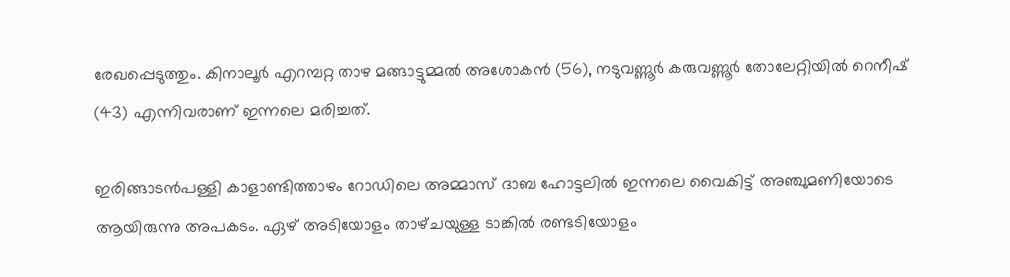രേഖപ്പെടുത്തും. കിനാലൂർ എറമ്പറ്റ താഴ മങ്ങാട്ടുമ്മൽ അശോകൻ (56), നടുവണ്ണൂർ കരുവണ്ണൂർ തോലേറ്റിയിൽ റെനീഷ് (43) എന്നിവരാണ് ഇന്നലെ മരിച്ചത്.

ഇരിങ്ങാടൻപള്ളി കാളാണ്ടിത്താഴം റോഡിലെ അമ്മാസ് ദാബ ഹോട്ടലിൽ ഇന്നലെ വൈകിട്ട് അഞ്ചുമണിയോടെ ആയിരുന്നു അപകടം. ഏഴ് അടിയോളം താഴ്‌ചയുള്ള ടാങ്കിൽ രണ്ടടിയോളം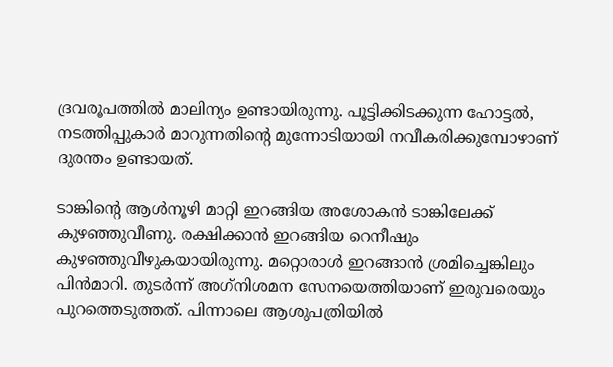ദ്രവരൂപത്തിൽ മാലിന്യം ഉണ്ടായിരുന്നു. പൂട്ടിക്കിടക്കുന്ന ഹോട്ടൽ, നടത്തിപ്പുകാർ മാറുന്നതിന്റെ മുന്നോടിയായി നവീകരിക്കുമ്പോഴാണ് ദുരന്തം ഉണ്ടായത്.

ടാങ്കിന്റെ ആൾനൂഴി മാറ്റി ഇറങ്ങിയ അശോകൻ ടാങ്കിലേക്ക് കുഴഞ്ഞുവീണു. രക്ഷിക്കാൻ ഇറങ്ങിയ റെനീഷും കുഴഞ്ഞുവീഴുകയായിരുന്നു. മറ്റൊരാൾ ഇറങ്ങാൻ ശ്രമിച്ചെങ്കിലും പിൻമാറി. തുടർന്ന് അഗ്‌നിശമന സേനയെത്തിയാണ് ഇരുവരെയും പുറത്തെടുത്തത്. പിന്നാലെ ആശുപത്രിയിൽ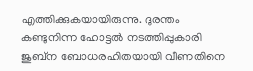എത്തിക്കുകയായിരുന്നു. ദുരന്തം കണ്ടുനിന്ന ഹോട്ടൽ നടത്തിപ്പുകാരി ജുബ്‌ന ബോധരഹിതയായി വീണതിനെ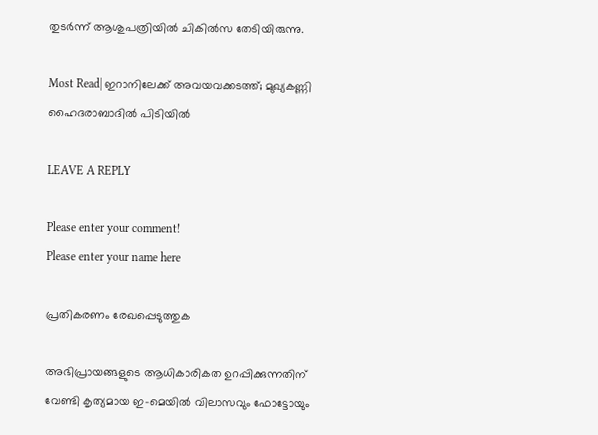തുടർന്ന് ആശുപത്രിയിൽ ചികിൽസ തേടിയിരുന്നു.

Most Read| ഇറാനിലേക്ക് അവയവക്കടത്ത്; മുഖ്യകണ്ണി ഹൈദരാബാദിൽ പിടിയിൽ

LEAVE A REPLY

Please enter your comment!
Please enter your name here

പ്രതികരണം രേഖപ്പെടുത്തുക

അഭിപ്രായങ്ങളുടെ ആധികാരികത ഉറപ്പിക്കുന്നതിന് വേണ്ടി കൃത്യമായ ഇ-മെയിൽ വിലാസവും ഫോട്ടോയും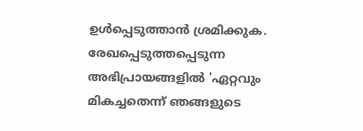ഉൾപ്പെടുത്താൻ ശ്രമിക്കുക. രേഖപ്പെടുത്തപ്പെടുന്ന അഭിപ്രായങ്ങളിൽ 'ഏറ്റവും മികച്ചതെന്ന് ഞങ്ങളുടെ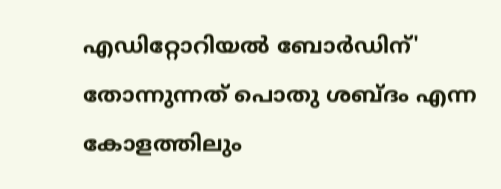എഡിറ്റോറിയൽ ബോർഡിന്' തോന്നുന്നത് പൊതു ശബ്‌ദം എന്ന കോളത്തിലും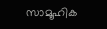സാമൂഹിക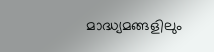മാദ്ധ്യമങ്ങളിലും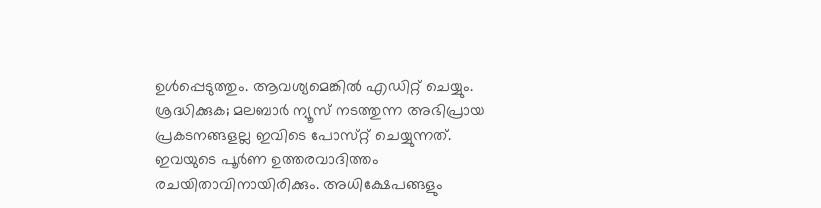ഉൾപ്പെടുത്തും. ആവശ്യമെങ്കിൽ എഡിറ്റ് ചെയ്യും. ശ്രദ്ധിക്കുക; മലബാർ ന്യൂസ് നടത്തുന്ന അഭിപ്രായ പ്രകടനങ്ങളല്ല ഇവിടെ പോസ്‌റ്റ് ചെയ്യുന്നത്. ഇവയുടെ പൂർണ ഉത്തരവാദിത്തം രചയിതാവിനായിരിക്കും. അധിക്ഷേപങ്ങളും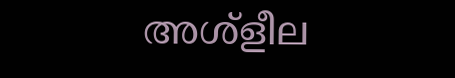അശ്‌ളീല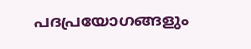പദപ്രയോഗങ്ങളും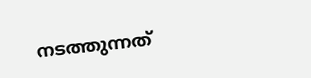നടത്തുന്നത്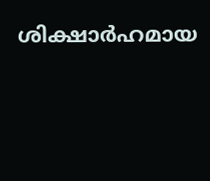ശിക്ഷാർഹമായ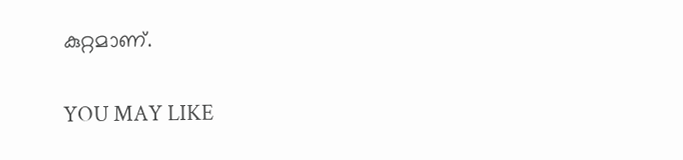കുറ്റമാണ്.

YOU MAY LIKE